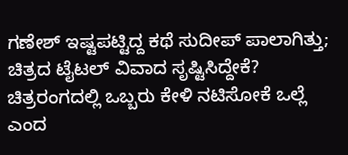ಗಣೇಶ್ ಇಷ್ಟಪಟ್ಟಿದ್ದ ಕಥೆ ಸುದೀಪ್ ಪಾಲಾಗಿತ್ತು; ಚಿತ್ರದ ಟೈಟಲ್ ವಿವಾದ ಸೃಷ್ಟಿಸಿದ್ದೇಕೆ?
ಚಿತ್ರರಂಗದಲ್ಲಿ ಒಬ್ಬರು ಕೇಳಿ ನಟಿಸೋಕೆ ಒಲ್ಲೆ ಎಂದ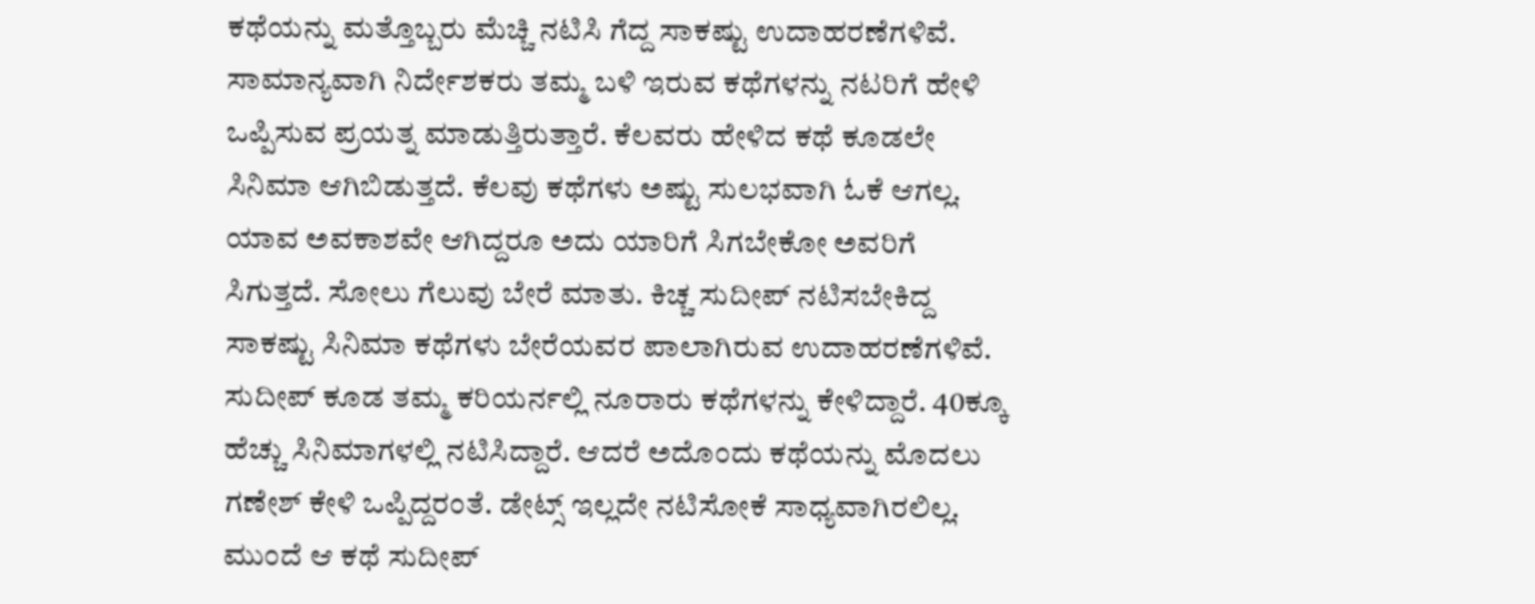ಕಥೆಯನ್ನು ಮತ್ತೊಬ್ಬರು ಮೆಚ್ಚಿ ನಟಿಸಿ ಗೆದ್ದ ಸಾಕಷ್ಟು ಉದಾಹರಣೆಗಳಿವೆ. ಸಾಮಾನ್ಯವಾಗಿ ನಿರ್ದೇಶಕರು ತಮ್ಮ ಬಳಿ ಇರುವ ಕಥೆಗಳನ್ನು ನಟರಿಗೆ ಹೇಳಿ ಒಪ್ಪಿಸುವ ಪ್ರಯತ್ನ ಮಾಡುತ್ತಿರುತ್ತಾರೆ. ಕೆಲವರು ಹೇಳಿದ ಕಥೆ ಕೂಡಲೇ ಸಿನಿಮಾ ಆಗಿಬಿಡುತ್ತದೆ. ಕೆಲವು ಕಥೆಗಳು ಅಷ್ಟು ಸುಲಭವಾಗಿ ಓಕೆ ಆಗಲ್ಲ.
ಯಾವ ಅವಕಾಶವೇ ಆಗಿದ್ದರೂ ಅದು ಯಾರಿಗೆ ಸಿಗಬೇಕೋ ಅವರಿಗೆ ಸಿಗುತ್ತದೆ. ಸೋಲು ಗೆಲುವು ಬೇರೆ ಮಾತು. ಕಿಚ್ಚ ಸುದೀಪ್ ನಟಿಸಬೇಕಿದ್ದ ಸಾಕಷ್ಟು ಸಿನಿಮಾ ಕಥೆಗಳು ಬೇರೆಯವರ ಪಾಲಾಗಿರುವ ಉದಾಹರಣೆಗಳಿವೆ. ಸುದೀಪ್ ಕೂಡ ತಮ್ಮ ಕರಿಯರ್ನಲ್ಲಿ ನೂರಾರು ಕಥೆಗಳನ್ನು ಕೇಳಿದ್ದಾರೆ. 40ಕ್ಕೂ ಹೆಚ್ಚು ಸಿನಿಮಾಗಳಲ್ಲಿ ನಟಿಸಿದ್ದಾರೆ. ಆದರೆ ಅದೊಂದು ಕಥೆಯನ್ನು ಮೊದಲು ಗಣೇಶ್ ಕೇಳಿ ಒಪ್ಪಿದ್ದರಂತೆ. ಡೇಟ್ಸ್ ಇಲ್ಲದೇ ನಟಿಸೋಕೆ ಸಾಧ್ಯವಾಗಿರಲಿಲ್ಲ. ಮುಂದೆ ಆ ಕಥೆ ಸುದೀಪ್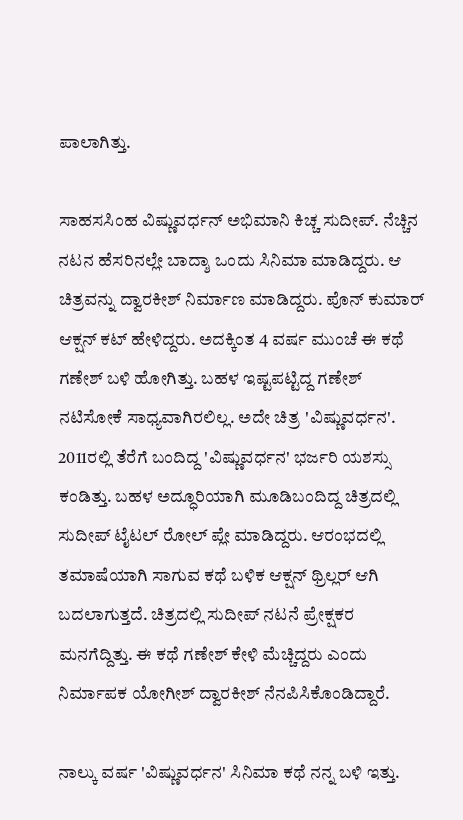ಪಾಲಾಗಿತ್ತು.

ಸಾಹಸಸಿಂಹ ವಿಷ್ಣುವರ್ಧನ್ ಅಭಿಮಾನಿ ಕಿಚ್ಚ ಸುದೀಪ್. ನೆಚ್ಚಿನ ನಟನ ಹೆಸರಿನಲ್ಲೇ ಬಾದ್ಶಾ ಒಂದು ಸಿನಿಮಾ ಮಾಡಿದ್ದರು. ಆ ಚಿತ್ರವನ್ನು ದ್ವಾರಕೀಶ್ ನಿರ್ಮಾಣ ಮಾಡಿದ್ದರು. ಪೊನ್ ಕುಮಾರ್ ಆಕ್ಷನ್ ಕಟ್ ಹೇಳಿದ್ದರು. ಅದಕ್ಕಿಂತ 4 ವರ್ಷ ಮುಂಚೆ ಈ ಕಥೆ ಗಣೇಶ್ ಬಳಿ ಹೋಗಿತ್ತು. ಬಹಳ ಇಷ್ಟಪಟ್ಟಿದ್ದ ಗಣೇಶ್ ನಟಿಸೋಕೆ ಸಾಧ್ಯವಾಗಿರಲಿಲ್ಲ. ಅದೇ ಚಿತ್ರ 'ವಿಷ್ಣುವರ್ಧನ'.
2011ರಲ್ಲಿ ತೆರೆಗೆ ಬಂದಿದ್ದ 'ವಿಷ್ಣುವರ್ಧನ' ಭರ್ಜರಿ ಯಶಸ್ಸು ಕಂಡಿತ್ತು. ಬಹಳ ಅದ್ಧೂರಿಯಾಗಿ ಮೂಡಿಬಂದಿದ್ದ ಚಿತ್ರದಲ್ಲಿ ಸುದೀಪ್ ಟೈಟಲ್ ರೋಲ್ ಪ್ಲೇ ಮಾಡಿದ್ದರು. ಆರಂಭದಲ್ಲಿ ತಮಾಷೆಯಾಗಿ ಸಾಗುವ ಕಥೆ ಬಳಿಕ ಆಕ್ಷನ್ ಥ್ರಿಲ್ಲರ್ ಆಗಿ ಬದಲಾಗುತ್ತದೆ. ಚಿತ್ರದಲ್ಲಿ ಸುದೀಪ್ ನಟನೆ ಪ್ರೇಕ್ಷಕರ ಮನಗೆದ್ದಿತ್ತು. ಈ ಕಥೆ ಗಣೇಶ್ ಕೇಳಿ ಮೆಚ್ಚಿದ್ದರು ಎಂದು ನಿರ್ಮಾಪಕ ಯೋಗೀಶ್ ದ್ವಾರಕೀಶ್ ನೆನಪಿಸಿಕೊಂಡಿದ್ದಾರೆ.

ನಾಲ್ಕು ವರ್ಷ 'ವಿಷ್ಣುವರ್ಧನ' ಸಿನಿಮಾ ಕಥೆ ನನ್ನ ಬಳಿ ಇತ್ತು.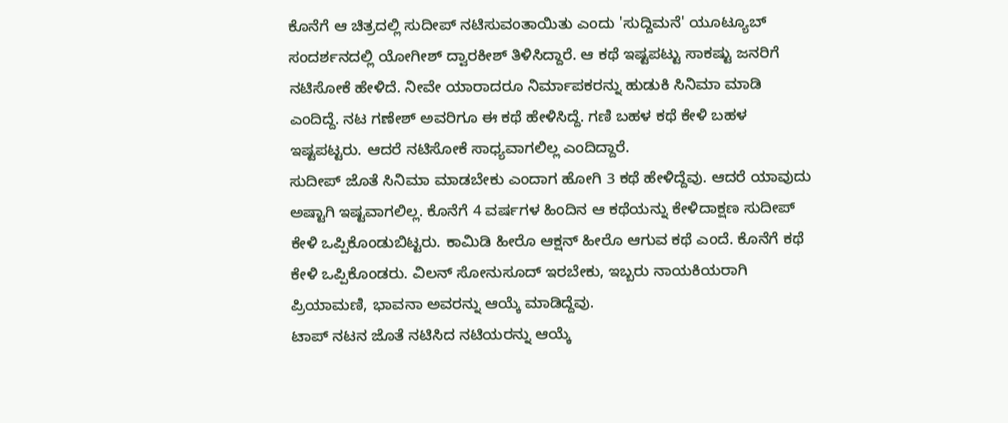ಕೊನೆಗೆ ಆ ಚಿತ್ರದಲ್ಲಿ ಸುದೀಪ್ ನಟಿಸುವಂತಾಯಿತು ಎಂದು 'ಸುದ್ದಿಮನೆ' ಯೂಟ್ಯೂಬ್ ಸಂದರ್ಶನದಲ್ಲಿ ಯೋಗೀಶ್ ದ್ವಾರಕೀಶ್ ತಿಳಿಸಿದ್ದಾರೆ. ಆ ಕಥೆ ಇಷ್ಟಪಟ್ಟು ಸಾಕಷ್ಟು ಜನರಿಗೆ ನಟಿಸೋಕೆ ಹೇಳಿದೆ. ನೀವೇ ಯಾರಾದರೂ ನಿರ್ಮಾಪಕರನ್ನು ಹುಡುಕಿ ಸಿನಿಮಾ ಮಾಡಿ ಎಂದಿದ್ದೆ. ನಟ ಗಣೇಶ್ ಅವರಿಗೂ ಈ ಕಥೆ ಹೇಳಿಸಿದ್ದೆ. ಗಣಿ ಬಹಳ ಕಥೆ ಕೇಳಿ ಬಹಳ ಇಷ್ಟಪಟ್ಟರು. ಆದರೆ ನಟಿಸೋಕೆ ಸಾಧ್ಯವಾಗಲಿಲ್ಲ ಎಂದಿದ್ದಾರೆ.
ಸುದೀಪ್ ಜೊತೆ ಸಿನಿಮಾ ಮಾಡಬೇಕು ಎಂದಾಗ ಹೋಗಿ 3 ಕಥೆ ಹೇಳಿದ್ದೆವು. ಆದರೆ ಯಾವುದು ಅಷ್ಟಾಗಿ ಇಷ್ಟವಾಗಲಿಲ್ಲ. ಕೊನೆಗೆ 4 ವರ್ಷಗಳ ಹಿಂದಿನ ಆ ಕಥೆಯನ್ನು ಕೇಳಿದಾಕ್ಷಣ ಸುದೀಪ್ ಕೇಳಿ ಒಪ್ಪಿಕೊಂಡುಬಿಟ್ಟರು. ಕಾಮಿಡಿ ಹೀರೊ ಆಕ್ಷನ್ ಹೀರೊ ಆಗುವ ಕಥೆ ಎಂದೆ. ಕೊನೆಗೆ ಕಥೆ ಕೇಳಿ ಒಪ್ಪಿಕೊಂಡರು. ವಿಲನ್ ಸೋನುಸೂದ್ ಇರಬೇಕು, ಇಬ್ಬರು ನಾಯಕಿಯರಾಗಿ ಪ್ರಿಯಾಮಣಿ, ಭಾವನಾ ಅವರನ್ನು ಆಯ್ಕೆ ಮಾಡಿದ್ದೆವು.
ಟಾಪ್ ನಟನ ಜೊತೆ ನಟಿಸಿದ ನಟಿಯರನ್ನು ಆಯ್ಕೆ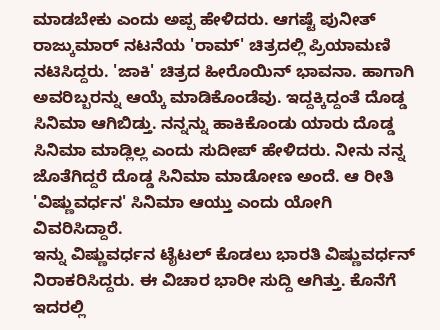ಮಾಡಬೇಕು ಎಂದು ಅಪ್ಪ ಹೇಳಿದರು. ಆಗಷ್ಟೆ ಪುನೀತ್ ರಾಜ್ಕುಮಾರ್ ನಟನೆಯ 'ರಾಮ್' ಚಿತ್ರದಲ್ಲಿ ಪ್ರಿಯಾಮಣಿ ನಟಿಸಿದ್ದರು. 'ಜಾಕಿ' ಚಿತ್ರದ ಹೀರೊಯಿನ್ ಭಾವನಾ. ಹಾಗಾಗಿ ಅವರಿಬ್ಬರನ್ನು ಆಯ್ಕೆ ಮಾಡಿಕೊಂಡೆವು. ಇದ್ದಕ್ಕಿದ್ದಂತೆ ದೊಡ್ಡ ಸಿನಿಮಾ ಆಗಿಬಿಡ್ತು. ನನ್ನನ್ನು ಹಾಕಿಕೊಂಡು ಯಾರು ದೊಡ್ಡ ಸಿನಿಮಾ ಮಾಡ್ಲಿಲ್ಲ ಎಂದು ಸುದೀಪ್ ಹೇಳಿದರು. ನೀನು ನನ್ನ ಜೊತೆಗಿದ್ದರೆ ದೊಡ್ಡ ಸಿನಿಮಾ ಮಾಡೋಣ ಅಂದೆ. ಆ ರೀತಿ 'ವಿಷ್ಣುವರ್ಧನ' ಸಿನಿಮಾ ಆಯ್ತು ಎಂದು ಯೋಗಿ ವಿವರಿಸಿದ್ದಾರೆ.
ಇನ್ನು ವಿಷ್ಣುವರ್ಧನ ಟೈಟಲ್ ಕೊಡಲು ಭಾರತಿ ವಿಷ್ಣುವರ್ಧನ್ ನಿರಾಕರಿಸಿದ್ದರು. ಈ ವಿಚಾರ ಭಾರೀ ಸುದ್ದಿ ಆಗಿತ್ತು. ಕೊನೆಗೆ ಇದರಲ್ಲಿ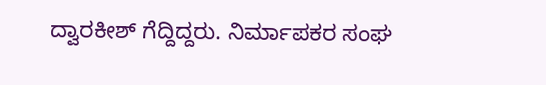ದ್ವಾರಕೀಶ್ ಗೆದ್ದಿದ್ದರು. ನಿರ್ಮಾಪಕರ ಸಂಘ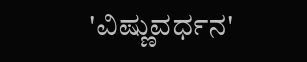'ವಿಷ್ಣುವರ್ಧನ'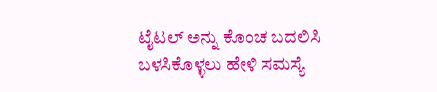ಟೈಟಲ್ ಅನ್ನು ಕೊಂಚ ಬದಲಿಸಿ ಬಳಸಿಕೊಳ್ಳಲು ಹೇಳಿ ಸಮಸ್ಯೆ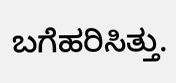ಬಗೆಹರಿಸಿತ್ತು.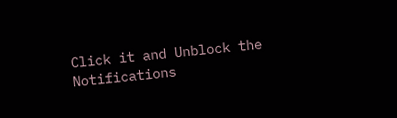Click it and Unblock the Notifications